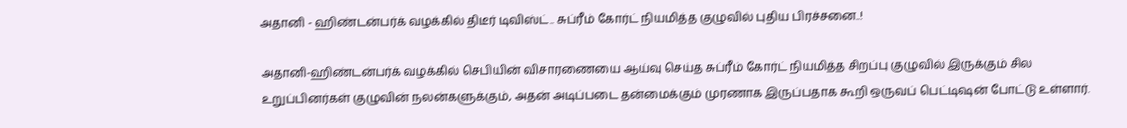அதானி - ஹிண்டன்பர்க் வழக்கில் திடீர் டிவிஸ்ட்.. சுப்ரீம் கோர்ட் நியமித்த குழுவில் புதிய பிரச்சனை..!

அதானி-ஹிண்டன்பர்க் வழக்கில் செபியின் விசாரணையை ஆய்வு செய்த சுப்ரீம் கோர்ட் நியமித்த சிறப்பு குழுவில் இருக்கும் சில உறுப்பினர்கள் குழுவின் நலன்களுக்கும், அதன் அடிப்படை தன்மைக்கும் முரணாக இருப்பதாக கூறி ஒருவப் பெட்டிஷன் போட்டு உள்ளார்.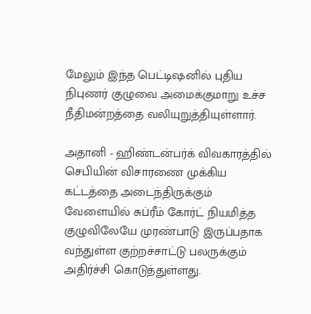மேலும் இந்த பெட்டிஷனில் புதிய நிபுணர் குழுவை அமைக்குமாறு உச்ச நீதிமன்றத்தை வலியுறுத்தியுள்ளார்.

அதானி - ஹிண்டன்பர்க் விவகாரத்தில் செபியின் விசாரணை முக்கிய கட்டத்தை அடைந்திருக்கும் வேளையில் சுப்ரீம் கோர்ட் நியமித்த குழுவிலேயே முரண்பாடு இருப்பதாக வந்துள்ள குற்றச்சாட்டு பலருக்கும் அதிர்ச்சி கொடுத்துள்ளது.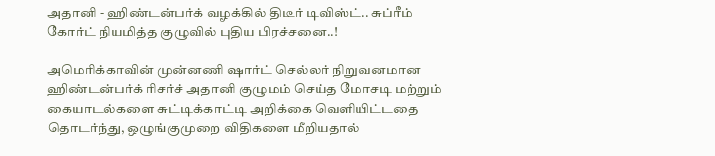அதானி - ஹிண்டன்பர்க் வழக்கில் திடீர் டிவிஸ்ட்.. சுப்ரீம் கோர்ட் நியமித்த குழுவில் புதிய பிரச்சனை..!

அமெரிக்காவின் முன்னணி ஷார்ட் செல்லர் நிறுவனமான ஹிண்டன்பர்க் ரிசர்ச் அதானி குழுமம் செய்த மோசடி மற்றும் கையாடல்களை சுட்டிக்காட்டி அறிக்கை வெளியிட்டதை தொடர்ந்து, ஒழுங்குமுறை விதிகளை மீறியதால்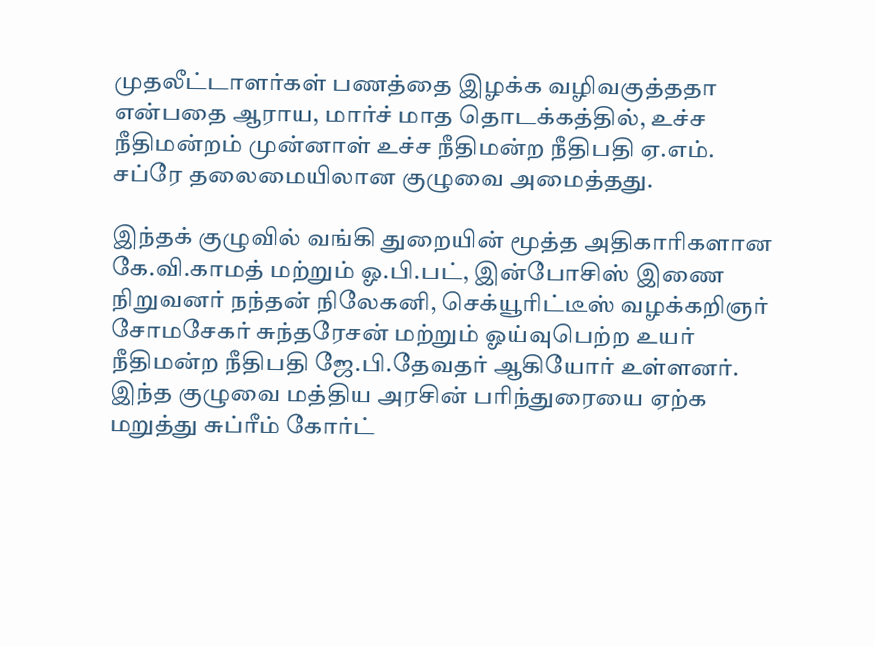முதலீட்டாளர்கள் பணத்தை இழக்க வழிவகுத்ததா என்பதை ஆராய, மார்ச் மாத தொடக்கத்தில், உச்ச நீதிமன்றம் முன்னாள் உச்ச நீதிமன்ற நீதிபதி ஏ.எம். சப்ரே தலைமையிலான குழுவை அமைத்தது.

இந்தக் குழுவில் வங்கி துறையின் மூத்த அதிகாரிகளான கே.வி.காமத் மற்றும் ஓ.பி.பட், இன்போசிஸ் இணை நிறுவனர் நந்தன் நிலேகனி, செக்யூரிட்டீஸ் வழக்கறிஞர் சோமசேகர் சுந்தரேசன் மற்றும் ஓய்வுபெற்ற உயர் நீதிமன்ற நீதிபதி ஜே.பி.தேவதர் ஆகியோர் உள்ளனர். இந்த குழுவை மத்திய அரசின் பரிந்துரையை ஏற்க மறுத்து சுப்ரீம் கோர்ட்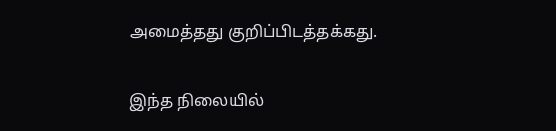அமைத்தது குறிப்பிடத்தக்கது.

இந்த நிலையில்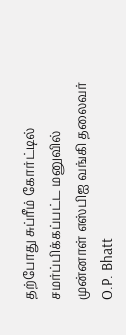தற்போது சுப்ரீம் கோர்ட்டில் சமர்ப்பிக்கப்பட்ட மனுவில் முன்னாள் எஸ்பிஐ வங்கி தலைவர் O.P. Bhatt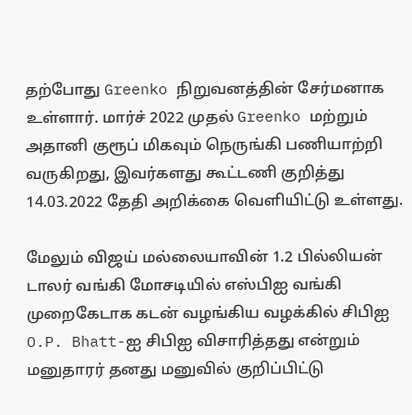தற்போது Greenko நிறுவனத்தின் சேர்மனாக உள்ளார். மார்ச் 2022 முதல் Greenko மற்றும் அதானி குரூப் மிகவும் நெருங்கி பணியாற்றி வருகிறது, இவர்களது கூட்டணி குறித்து 14.03.2022 தேதி அறிக்கை வெளியிட்டு உள்ளது.

மேலும் விஜய் மல்லையாவின் 1.2 பில்லியன் டாலர் வங்கி மோசடியில் எஸ்பிஐ வங்கி முறைகேடாக கடன் வழங்கிய வழக்கில் சிபிஐ O.P. Bhatt-ஐ சிபிஐ விசாரித்தது என்றும் மனுதாரர் தனது மனுவில் குறிப்பிட்டு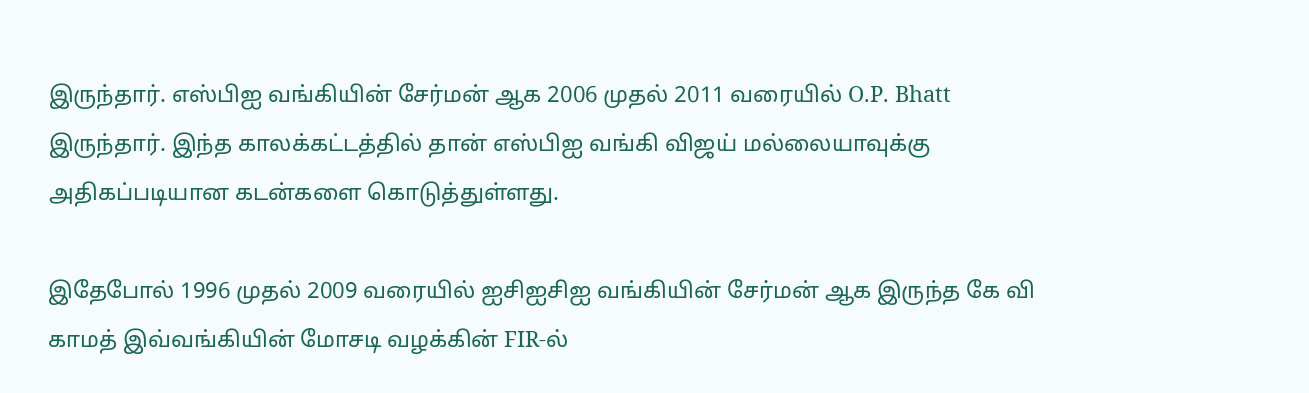இருந்தார். எஸ்பிஐ வங்கியின் சேர்மன் ஆக 2006 முதல் 2011 வரையில் O.P. Bhatt இருந்தார். இந்த காலக்கட்டத்தில் தான் எஸ்பிஐ வங்கி விஜய் மல்லையாவுக்கு அதிகப்படியான கடன்களை கொடுத்துள்ளது.

இதேபோல் 1996 முதல் 2009 வரையில் ஐசிஐசிஐ வங்கியின் சேர்மன் ஆக இருந்த கே வி காமத் இவ்வங்கியின் மோசடி வழக்கின் FIR-ல்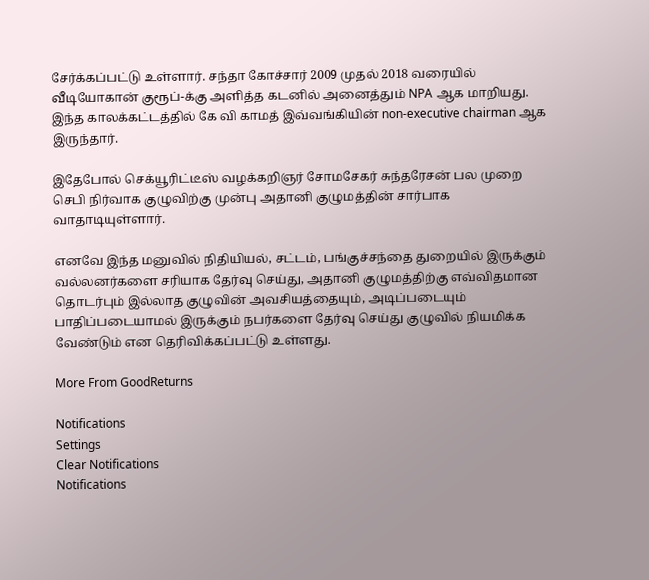சேர்க்கப்பட்டு உள்ளார். சந்தா கோச்சார் 2009 முதல் 2018 வரையில் வீடியோகான் குரூப்-க்கு அளித்த கடனில் அனைத்தும் NPA ஆக மாறியது. இந்த காலக்கட்டத்தில் கே வி காமத் இவ்வங்கியின் non-executive chairman ஆக இருந்தார்.

இதேபோல் செக்யூரிட்டீஸ் வழக்கறிஞர் சோமசேகர் சுந்தரேசன் பல முறை செபி நிர்வாக குழுவிற்கு முன்பு அதானி குழுமத்தின் சார்பாக வாதாடியுள்ளார்.

எனவே இந்த மனுவில் நிதியியல், சட்டம், பங்குச்சந்தை துறையில் இருக்கும் வல்லனர்களை சரியாக தேர்வு செய்து, அதானி குழுமத்திற்கு எவ்விதமான தொடர்பும் இல்லாத குழுவின் அவசியத்தையும், அடிப்படையும் பாதிப்படையாமல் இருக்கும் நபர்களை தேர்வு செய்து குழுவில் நியமிக்க வேண்டும் என தெரிவிக்கப்பட்டு உள்ளது.

More From GoodReturns

Notifications
Settings
Clear Notifications
Notifications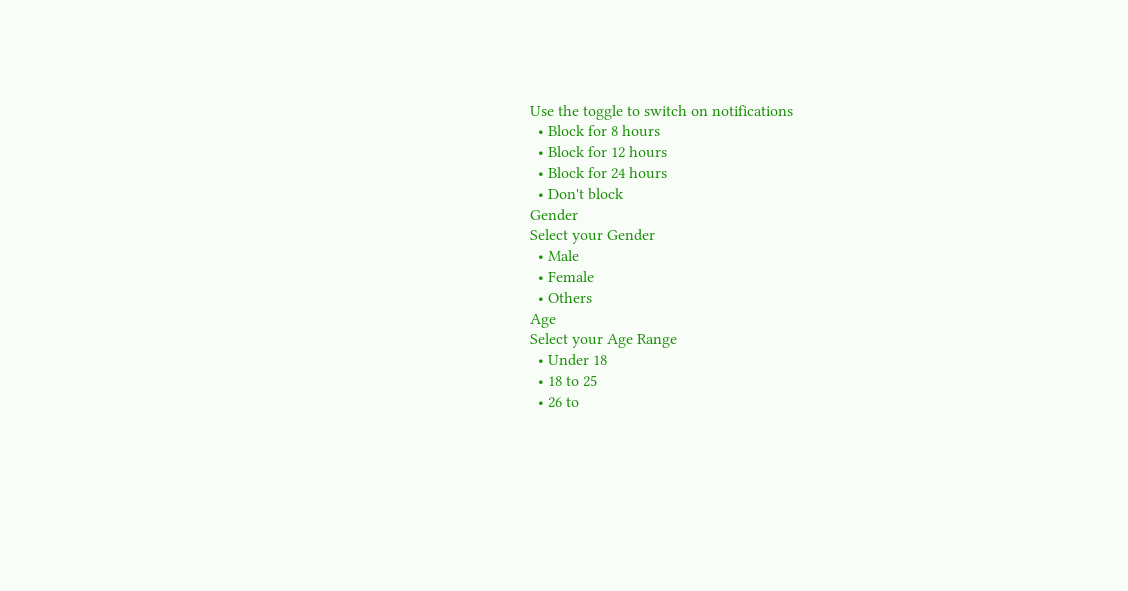Use the toggle to switch on notifications
  • Block for 8 hours
  • Block for 12 hours
  • Block for 24 hours
  • Don't block
Gender
Select your Gender
  • Male
  • Female
  • Others
Age
Select your Age Range
  • Under 18
  • 18 to 25
  • 26 to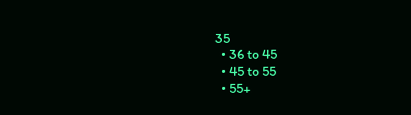35
  • 36 to 45
  • 45 to 55
  • 55+